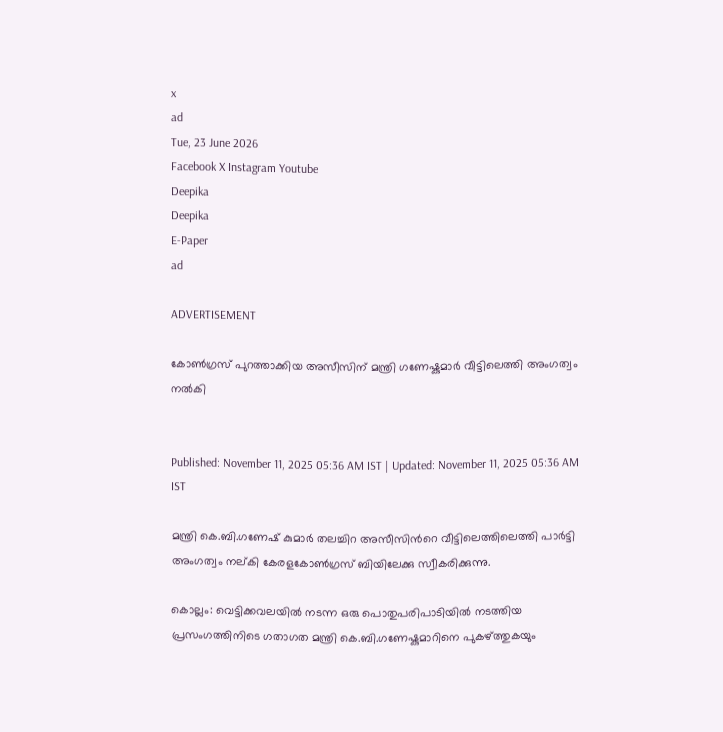x
ad
Tue, 23 June 2026
Facebook X Instagram Youtube
Deepika
Deepika
E-Paper
ad

ADVERTISEMENT

കോൺഗ്രസ് പുറത്താക്കിയ അസീസിന് മന്ത്രി ഗണേഷ്കുമാർ വീട്ടിലെത്തി അംഗത്വം നൽകി


Published: November 11, 2025 05:36 AM IST | Updated: November 11, 2025 05:36 AM IST

മന്ത്രി കെ.ബി.ഗണേഷ് കുമാർ തലച്ചിറ അസീസിന്‍റെ വീട്ടിലെത്തിലെത്തി പാർട്ടി അംഗത്വം നല്കി കേരളകോൺഗ്രസ് ബിയിലേക്കു സ്വീകരിക്കുന്നു.

കൊല്ലം: വെട്ടിക്കവലയിൽ നടന്ന ഒരു പൊതുപരിപാടിയിൽ നടത്തിയ പ്രസംഗത്തിനിടെ ഗതാഗത മന്ത്രി കെ.ബി.ഗണേഷ്കുമാറിനെ പുകഴ്ത്തുകയും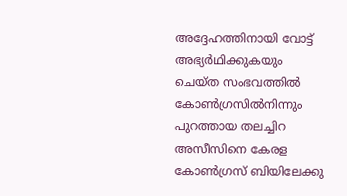അദ്ദേഹത്തിനായി വോട്ട് അഭ്യർഥിക്കുകയും ചെയ്ത സംഭവത്തിൽ കോൺഗ്രസിൽനിന്നും പുറത്തായ തലച്ചിറ അസീസിനെ കേരള കോൺഗ്രസ് ബിയിലേക്കു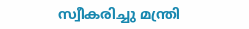സ്വീകരിച്ചു മന്ത്രി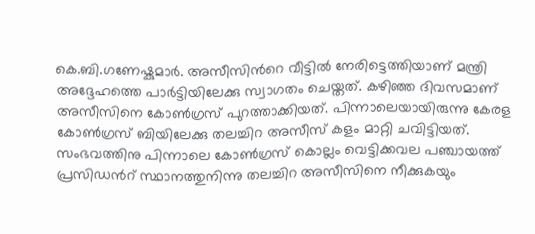കെ.ബി.ഗണേഷ്കുമാർ. അസീസിന്‍റെ വീട്ടിൽ നേരിട്ടെത്തിയാണ് മന്ത്രി അദ്ദേഹത്തെ പാർട്ടിയിലേക്കു സ്വാഗതം ചെയ്തത്. കഴിഞ്ഞ ദിവസമാണ് അസീസിനെ കോൺഗ്രസ് പുറത്താക്കിയത്. പിന്നാലെയായിരുന്നു കേരള കോൺഗ്രസ് ബിയിലേക്കു തലച്ചിറ അസീസ് കളം മാറ്റി ചവിട്ടിയത്. സംഭവത്തിനു പിന്നാലെ കോണ്‍ഗ്രസ് കൊല്ലം വെട്ടിക്കവല പഞ്ചായത്ത് പ്രസിഡന്‍റ് സ്ഥാനത്തുനിന്നു തലച്ചിറ അസീസിനെ നീക്കുകയും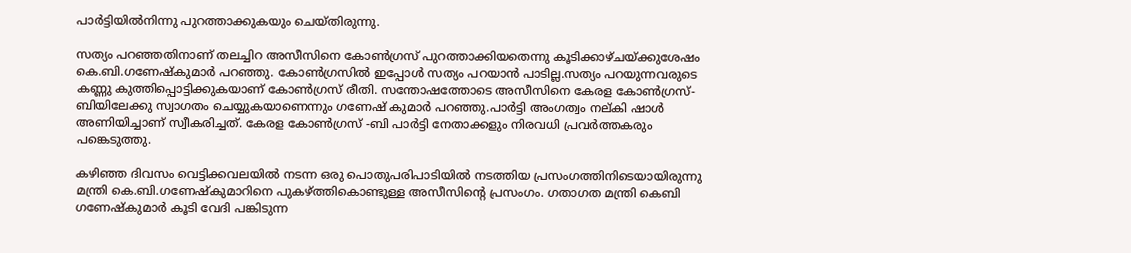പാർട്ടിയിൽനിന്നു പുറത്താക്കുകയും ചെയ്തിരുന്നു.

സത്യം പറഞ്ഞതിനാണ് തലച്ചിറ അസീസിനെ കോണ്‍ഗ്രസ് പുറത്താക്കിയതെന്നു കൂടിക്കാഴ്ചയ്ക്കുശേഷം കെ.ബി.ഗണേഷ്‍കുമാര്‍ പറഞ്ഞു. കോൺഗ്രസിൽ ഇപ്പോൾ സത്യം പറയാൻ പാടില്ല.സത്യം പറയുന്നവരുടെ കണ്ണു കുത്തിപ്പൊട്ടിക്കുകയാണ് കോൺഗ്രസ് രീതി. സന്തോഷത്തോടെ അസീസിനെ കേരള കോൺഗ്രസ്-ബിയിലേക്കു സ്വാഗതം ചെയ്യുകയാണെന്നും ഗണേഷ് കുമാര്‍ പറഞ്ഞു.പാർട്ടി അംഗത്വം നല്കി ഷാൾ അണിയിച്ചാണ് സ്വീകരിച്ചത്. കേരള കോൺഗ്രസ് -ബി പാർട്ടി നേതാക്കളും നിരവധി പ്രവർത്തകരും പങ്കെടുത്തു.

കഴിഞ്ഞ ദിവസം വെട്ടിക്കവലയിൽ നടന്ന ഒരു പൊതുപരിപാടിയിൽ നടത്തിയ പ്രസംഗത്തിനിടെയായിരുന്നു മന്ത്രി കെ.ബി.ഗണേഷ്‍കുമാറിനെ പുകഴ്ത്തികൊണ്ടുള്ള അസീസിന്‍റെ പ്രസംഗം. ഗതാഗത മന്ത്രി കെബി ഗണേഷ്‍കുമാർ കൂടി വേദി പങ്കിടുന്ന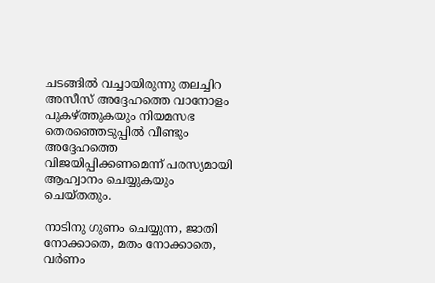ചടങ്ങിൽ വച്ചായിരുന്നു തലച്ചിറ അസീസ് അദ്ദേഹത്തെ വാനോളം പുകഴ്ത്തുകയും നിയമസഭ തെരഞ്ഞെടുപ്പിൽ വീണ്ടും അദ്ദേഹത്തെ വിജയിപ്പിക്കണമെന്ന് പരസ്യമായി ആഹ്വാനം ചെയ്യുകയും ചെയ്തതും.

നാടിനു ഗുണം ചെയ്യുന്ന, ജാതി നോക്കാതെ, മതം നോക്കാതെ, വർണം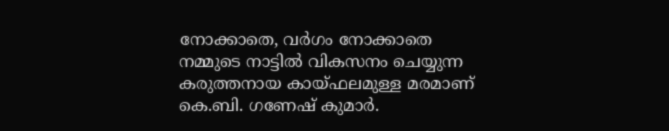നോക്കാതെ, വർഗം നോക്കാതെ നമ്മുടെ നാട്ടിൽ വികസനം ചെയ്യുന്ന കരുത്തനായ കായ്‌ഫലമുള്ള മരമാണ് കെ.ബി. ഗണേഷ് കുമാർ.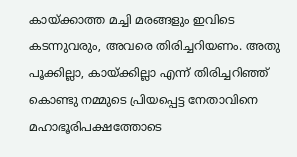കായ്ക്കാത്ത മച്ചി മരങ്ങളും ഇവിടെ കടന്നുവരും, അവരെ തിരിച്ചറിയണം. അതു പൂക്കില്ലാ, കായ്ക്കില്ലാ എന്ന് തിരിച്ചറിഞ്ഞ് കൊണ്ടു നമ്മുടെ പ്രിയപ്പെട്ട നേതാവിനെ മഹാഭൂരിപക്ഷത്തോടെ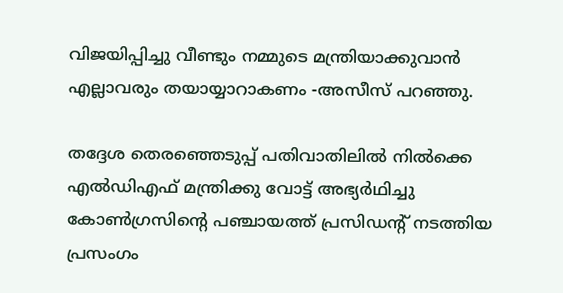വിജയിപ്പിച്ചു വീണ്ടും നമ്മുടെ മന്ത്രിയാക്കുവാൻ എല്ലാവരും തയായ്യാറാകണം -അസീസ് പറഞ്ഞു.

തദ്ദേശ തെരഞ്ഞെടുപ്പ് പതിവാതിലില്‍ നില്‍ക്കെ എല്‍ഡിഎഫ് മന്ത്രിക്കു വോട്ട് അഭ്യർഥിച്ചു കോണ്‍ഗ്രസിന്‍റെ പഞ്ചായത്ത് പ്രസിഡന്‍റ് നടത്തിയ പ്രസംഗം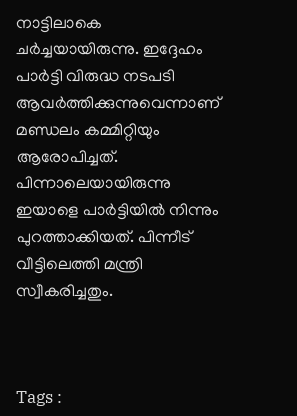നാട്ടിലാകെ ചര്‍ച്ചയായിരുന്നു. ഇദ്ദേഹം പാർട്ടി വിരുദ്ധ നടപടി ആവർത്തിക്കുന്നുവെന്നാണ് മണ്ഡലം കമ്മിറ്റിയും ആരോപിച്ചത്. പിന്നാലെയായിരുന്നു ഇയാളെ പാർട്ടിയിൽ നിന്നും പുറത്താക്കിയത്. പിന്നീട് വീട്ടിലെത്തി മന്ത്രി സ്വീകരിച്ചതും.



Tags :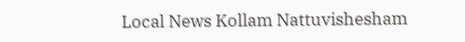Local News Kollam Nattuvishesham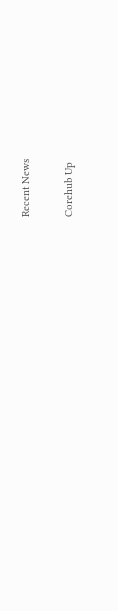Recent News

Corehub Up